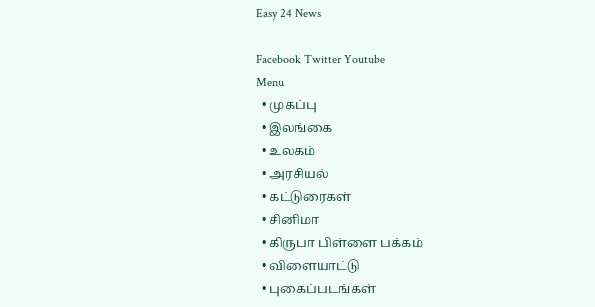Easy 24 News

Facebook Twitter Youtube
Menu
  • முகப்பு
  • இலங்கை
  • உலகம்
  • அரசியல்
  • கட்டுரைகள்
  • சினிமா
  • கிருபா பிள்ளை பக்கம்
  • விளையாட்டு
  • புகைப்படங்கள்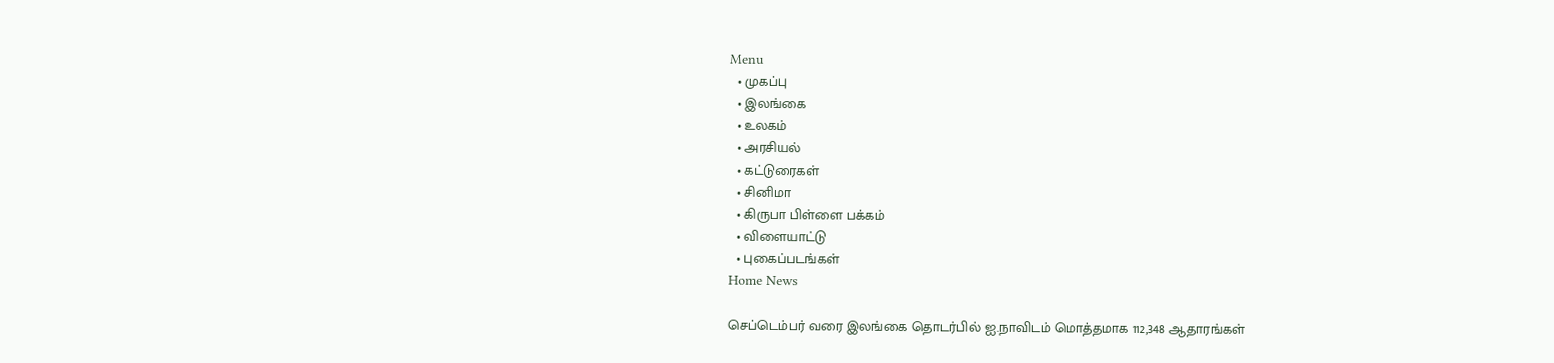Menu
  • முகப்பு
  • இலங்கை
  • உலகம்
  • அரசியல்
  • கட்டுரைகள்
  • சினிமா
  • கிருபா பிள்ளை பக்கம்
  • விளையாட்டு
  • புகைப்படங்கள்
Home News

செப்டெம்பர் வரை இலங்கை தொடர்பில் ஐ.நாவிடம் மொத்தமாக 112,348 ஆதாரங்கள்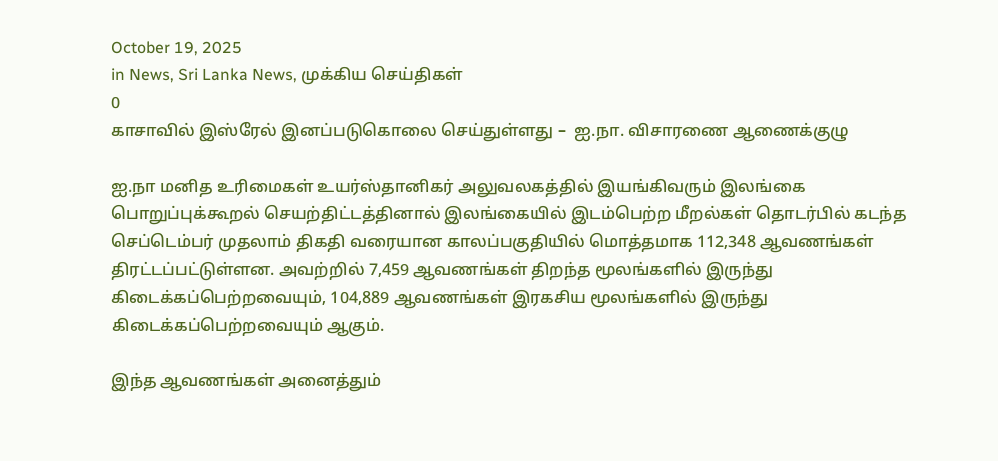October 19, 2025
in News, Sri Lanka News, முக்கிய செய்திகள்
0
காசாவில் இஸ்ரேல் இனப்படுகொலை செய்துள்ளது –  ஐ.நா. விசாரணை ஆணைக்குழு

ஐ.நா மனித உரிமைகள் உயர்ஸ்தானிகர் அலுவலகத்தில் இயங்கிவரும் இலங்கை பொறுப்புக்கூறல் செயற்திட்டத்தினால் இலங்கையில் இடம்பெற்ற மீறல்கள் தொடர்பில் கடந்த செப்டெம்பர் முதலாம் திகதி வரையான காலப்பகுதியில் மொத்தமாக 112,348 ஆவணங்கள் திரட்டப்பட்டுள்ளன. அவற்றில் 7,459 ஆவணங்கள் திறந்த மூலங்களில் இருந்து கிடைக்கப்பெற்றவையும், 104,889 ஆவணங்கள் இரகசிய மூலங்களில் இருந்து கிடைக்கப்பெற்றவையும் ஆகும்.

இந்த ஆவணங்கள் அனைத்தும்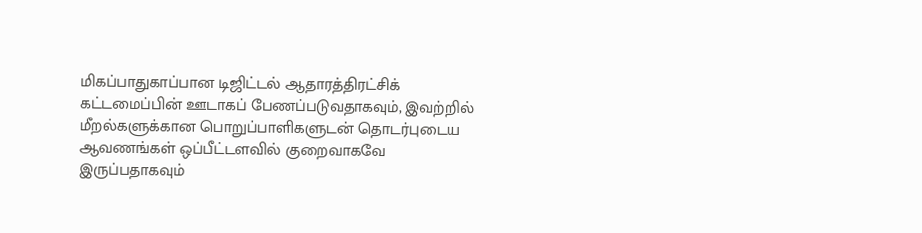மிகப்பாதுகாப்பான டிஜிட்டல் ஆதாரத்திரட்சிக் கட்டமைப்பின் ஊடாகப் பேணப்படுவதாகவும், இவற்றில் மீறல்களுக்கான பொறுப்பாளிகளுடன் தொடர்புடைய ஆவணங்கள் ஒப்பீட்டளவில் குறைவாகவே இருப்பதாகவும்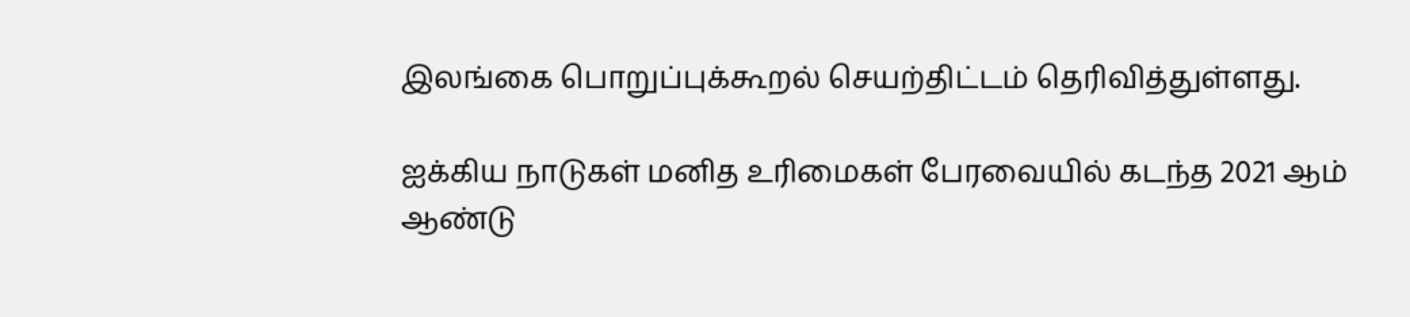இலங்கை பொறுப்புக்கூறல் செயற்திட்டம் தெரிவித்துள்ளது.

ஐக்கிய நாடுகள் மனித உரிமைகள் பேரவையில் கடந்த 2021 ஆம் ஆண்டு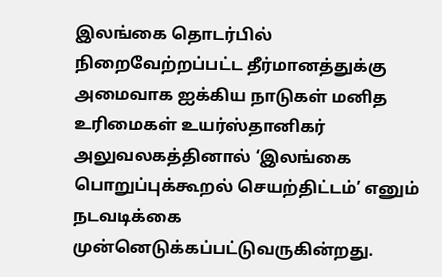இலங்கை தொடர்பில் நிறைவேற்றப்பட்ட தீர்மானத்துக்கு அமைவாக ஐக்கிய நாடுகள் மனித உரிமைகள் உயர்ஸ்தானிகர் அலுவலகத்தினால் ‘இலங்கை பொறுப்புக்கூறல் செயற்திட்டம்’ எனும் நடவடிக்கை முன்னெடுக்கப்பட்டுவருகின்றது.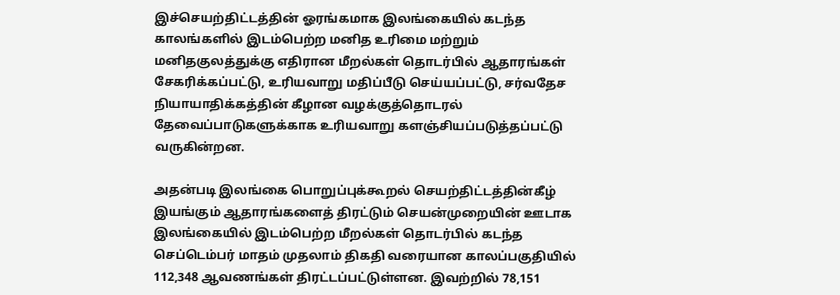இச்செயற்திட்டத்தின் ஓரங்கமாக இலங்கையில் கடந்த காலங்களில் இடம்பெற்ற மனித உரிமை மற்றும் மனிதகுலத்துக்கு எதிரான மீறல்கள் தொடர்பில் ஆதாரங்கள் சேகரிக்கப்பட்டு, உரியவாறு மதிப்பீடு செய்யப்பட்டு, சர்வதேச நியாயாதிக்கத்தின் கீழான வழக்குத்தொடரல் தேவைப்பாடுகளுக்காக உரியவாறு களஞ்சியப்படுத்தப்பட்டு வருகின்றன.

அதன்படி இலங்கை பொறுப்புக்கூறல் செயற்திட்டத்தின்கீழ் இயங்கும் ஆதாரங்களைத் திரட்டும் செயன்முறையின் ஊடாக இலங்கையில் இடம்பெற்ற மீறல்கள் தொடர்பில் கடந்த செப்டெம்பர் மாதம் முதலாம் திகதி வரையான காலப்பகுதியில் 112,348 ஆவணங்கள் திரட்டப்பட்டுள்ளன. இவற்றில் 78,151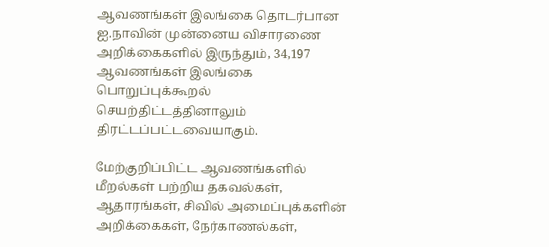ஆவணங்கள் இலங்கை தொடர்பான ஐ.நாவின் முன்னைய விசாரணை அறிக்கைகளில் இருந்தும், 34,197 ஆவணங்கள் இலங்கை பொறுப்புக்கூறல் செயற்திட்டத்தினாலும் திரட்டப்பட்டவையாகும்.

மேற்குறிப்பிட்ட ஆவணங்களில் மீறல்கள் பற்றிய தகவல்கள், ஆதாரங்கள், சிவில் அமைப்புக்களின் அறிக்கைகள், நேர்காணல்கள்,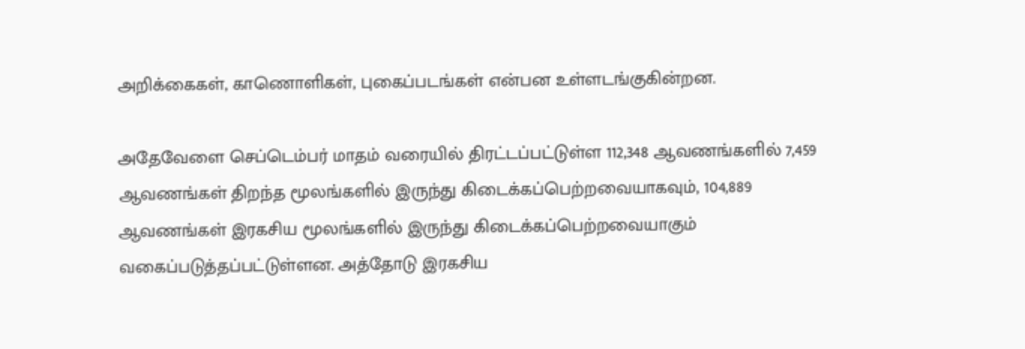அறிக்கைகள், காணொளிகள், புகைப்படங்கள் என்பன உள்ளடங்குகின்றன.

அதேவேளை செப்டெம்பர் மாதம் வரையில் திரட்டப்பட்டுள்ள 112,348 ஆவணங்களில் 7,459 ஆவணங்கள் திறந்த மூலங்களில் இருந்து கிடைக்கப்பெற்றவையாகவும், 104,889 ஆவணங்கள் இரகசிய மூலங்களில் இருந்து கிடைக்கப்பெற்றவையாகும் வகைப்படுத்தப்பட்டுள்ளன. அத்தோடு இரகசிய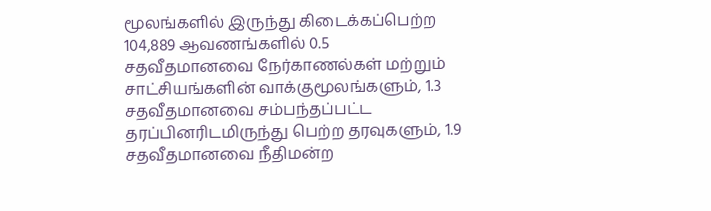மூலங்களில் இருந்து கிடைக்கப்பெற்ற 104,889 ஆவணங்களில் 0.5 சதவீதமானவை நேர்காணல்கள் மற்றும் சாட்சியங்களின் வாக்குமூலங்களும், 1.3 சதவீதமானவை சம்பந்தப்பட்ட தரப்பினரிடமிருந்து பெற்ற தரவுகளும், 1.9 சதவீதமானவை நீதிமன்ற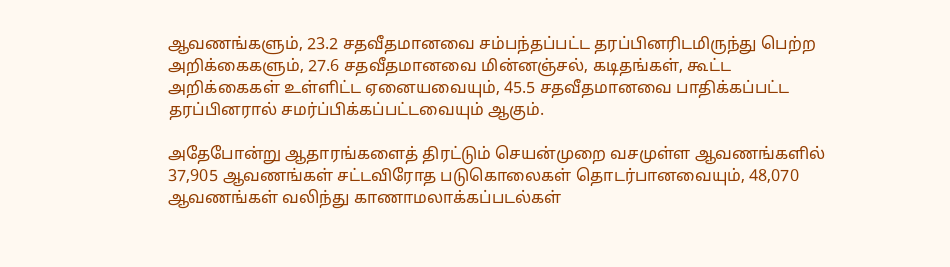ஆவணங்களும், 23.2 சதவீதமானவை சம்பந்தப்பட்ட தரப்பினரிடமிருந்து பெற்ற அறிக்கைகளும், 27.6 சதவீதமானவை மின்னஞ்சல், கடிதங்கள், கூட்ட அறிக்கைகள் உள்ளிட்ட ஏனையவையும், 45.5 சதவீதமானவை பாதிக்கப்பட்ட தரப்பினரால் சமர்ப்பிக்கப்பட்டவையும் ஆகும்.

அதேபோன்று ஆதாரங்களைத் திரட்டும் செயன்முறை வசமுள்ள ஆவணங்களில் 37,905 ஆவணங்கள் சட்டவிரோத படுகொலைகள் தொடர்பானவையும், 48,070 ஆவணங்கள் வலிந்து காணாமலாக்கப்படல்கள்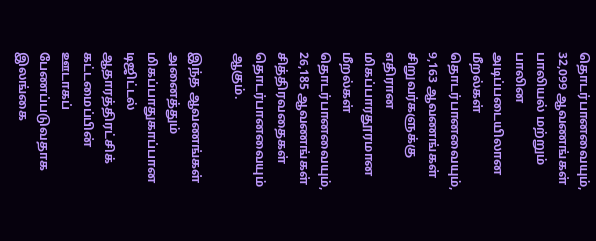தொடர்பானவையும், 32,099 ஆவணங்கள் பாலியல் மற்றும் பாலின அடிப்படையிலான மீறல்கள் தொடர்பானவையும், 9,163 ஆவணங்கள் சிறுவர்களுக்கு எதிரான மிகப்பாரதூரமான மீறல்கள் தொடர்பானவையும், 26,185 ஆவணங்கள் சித்திரவதைகள் தொடர்பானவையும் ஆகும்.

இந்த ஆவணங்கள் அனைத்தும் மிகப்பாதுகாப்பான டிஜிட்டல் ஆதாரத்திரட்சிக் கட்டமைப்பின் ஊடாகப் பேணப்படுவதாக இலங்கை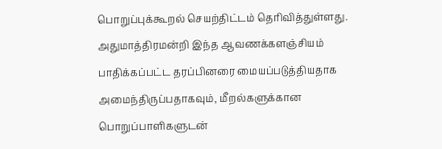பொறுப்புக்கூறல் செயற்திட்டம் தெரிவித்துள்ளது. அதுமாத்திரமன்றி இந்த ஆவணக்களஞ்சியம் பாதிக்கப்பட்ட தரப்பினரை மையப்படுத்தியதாக அமைந்திருப்பதாகவும், மீறல்களுக்கான பொறுப்பாளிகளுடன்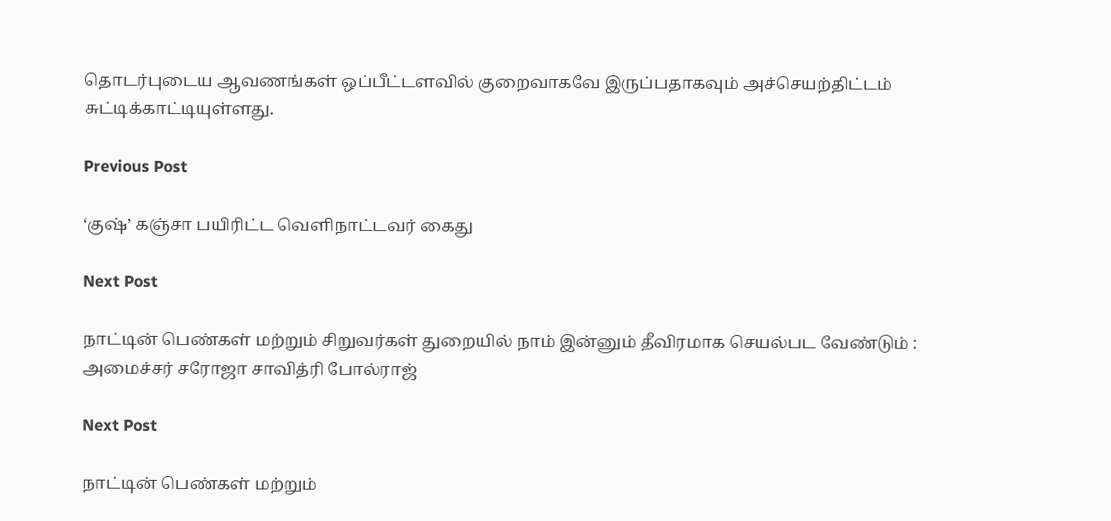தொடர்புடைய ஆவணங்கள் ஒப்பீட்டளவில் குறைவாகவே இருப்பதாகவும் அச்செயற்திட்டம் சுட்டிக்காட்டியுள்ளது.

Previous Post

‘குஷ்’ கஞ்சா பயிரிட்ட வெளிநாட்டவர் கைது

Next Post

நாட்டின் பெண்கள் மற்றும் சிறுவர்கள் துறையில் நாம் இன்னும் தீவிரமாக செயல்பட வேண்டும் : அமைச்சர் சரோஜா சாவித்ரி போல்ராஜ்

Next Post

நாட்டின் பெண்கள் மற்றும்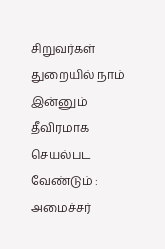சிறுவர்கள் துறையில் நாம் இன்னும் தீவிரமாக செயல்பட வேண்டும் : அமைச்சர்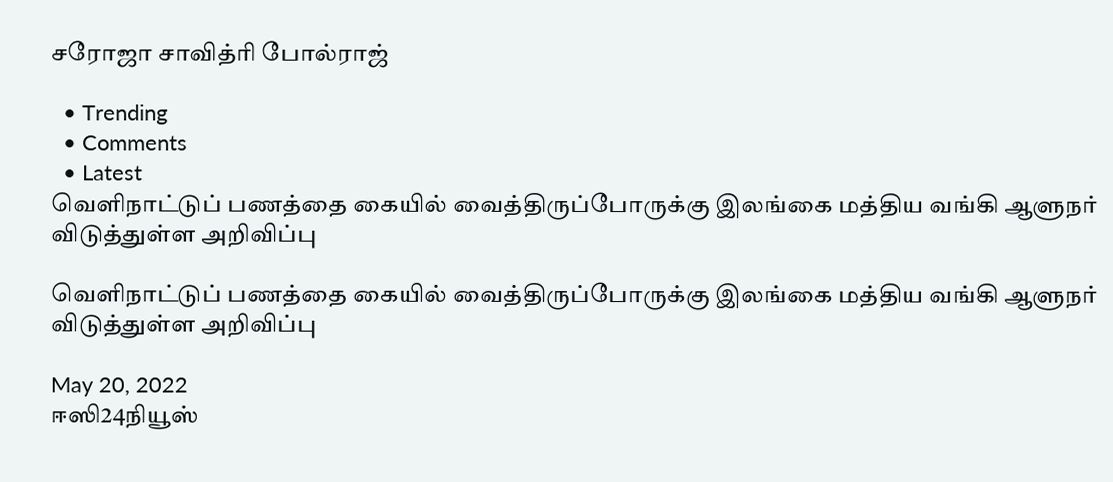சரோஜா சாவித்ரி போல்ராஜ்

  • Trending
  • Comments
  • Latest
வெளிநாட்டுப் பணத்தை கையில் வைத்திருப்போருக்கு இலங்கை மத்திய வங்கி ஆளுநர் விடுத்துள்ள அறிவிப்பு

வெளிநாட்டுப் பணத்தை கையில் வைத்திருப்போருக்கு இலங்கை மத்திய வங்கி ஆளுநர் விடுத்துள்ள அறிவிப்பு

May 20, 2022
ஈஸி24நியூஸ்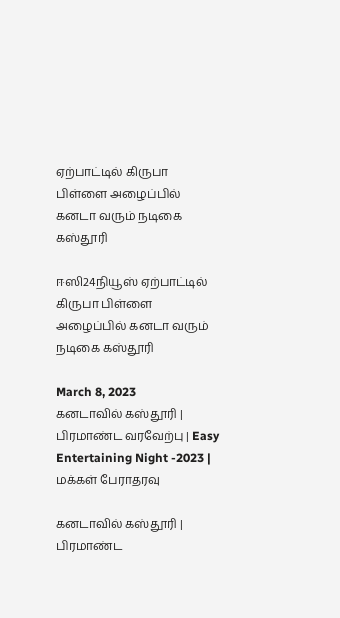ஏற்பாட்டில் கிருபா பிள்ளை அழைப்பில் கனடா வரும் நடிகை கஸ்தூரி

ஈஸி24நியூஸ் ஏற்பாட்டில் கிருபா பிள்ளை அழைப்பில் கனடா வரும் நடிகை கஸ்தூரி

March 8, 2023
கனடாவில் கஸ்தூரி | பிரமாண்ட வரவேற்பு | Easy Entertaining Night -2023 | மக்கள் பேராதரவு

கனடாவில் கஸ்தூரி | பிரமாண்ட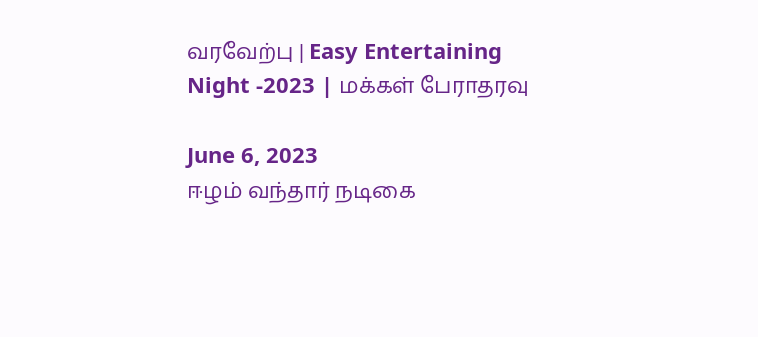வரவேற்பு | Easy Entertaining Night -2023 | மக்கள் பேராதரவு

June 6, 2023
ஈழம் வந்தார் நடிகை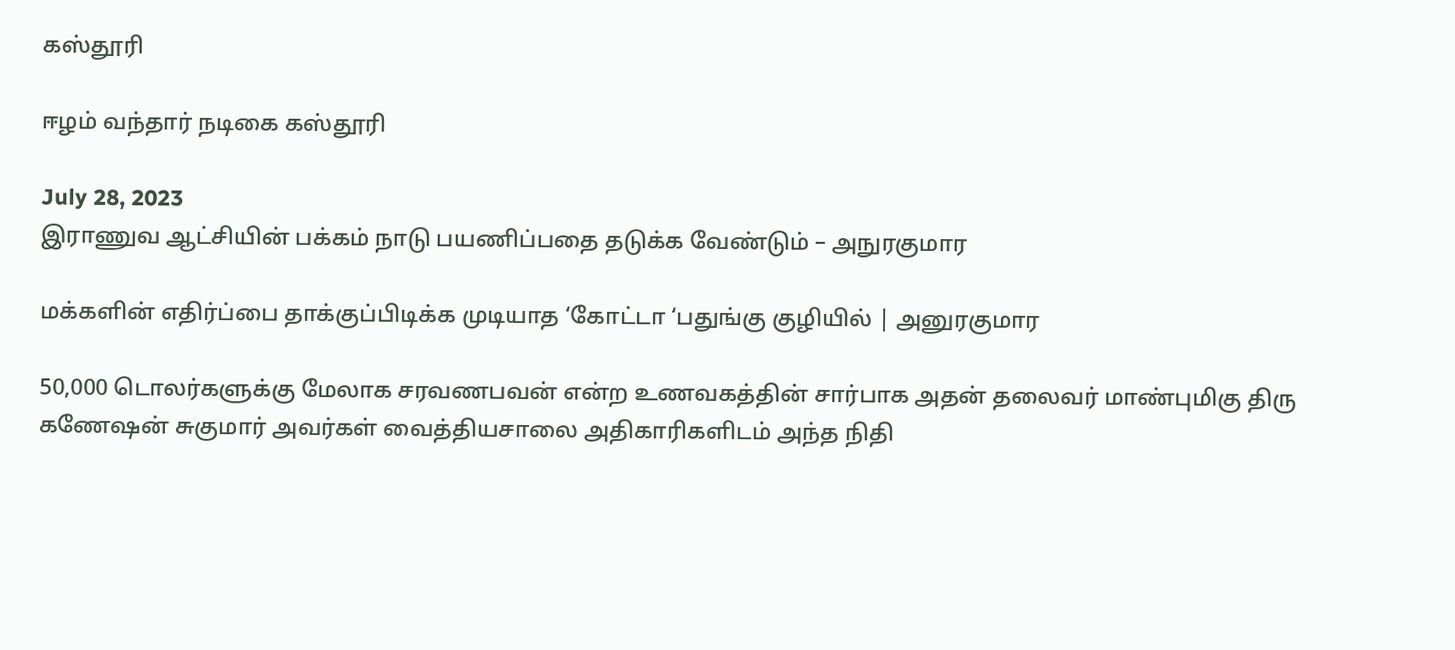கஸ்தூரி

ஈழம் வந்தார் நடிகை கஸ்தூரி

July 28, 2023
இராணுவ ஆட்சியின் பக்கம் நாடு பயணிப்பதை தடுக்க வேண்டும் – அநுரகுமார

மக்களின் எதிர்ப்பை தாக்குப்பிடிக்க முடியாத ‘கோட்டா ‘பதுங்கு குழியில் | அனுரகுமார

50,000 டொலர்களுக்கு மேலாக சரவணபவன் என்ற உணவகத்தின் சார்பாக அதன் தலைவர் மாண்புமிகு திரு கணேஷன் சுகுமார் அவர்கள் வைத்தியசாலை அதிகாரிகளிடம் அந்த நிதி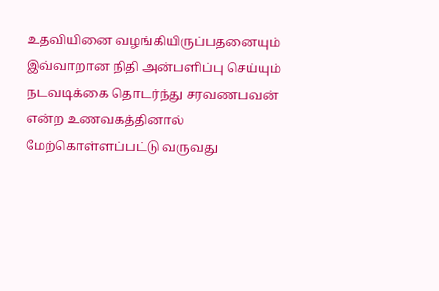உதவியினை வழங்கியிருப்பதனையும் இவ்வாறான நிதி அன்பளிப்பு செய்யும் நடவடிக்கை தொடர்ந்து சரவணபவன் என்ற உணவகத்தினால் மேற்கொள்ளப்பட்டு வருவது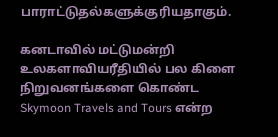பாராட்டுதல்களுக்குரியதாகும்.

கனடாவில் மட்டுமன்றி உலகளாவியரீதியில் பல கிளை நிறுவனங்களை கொண்ட Skymoon Travels and Tours என்ற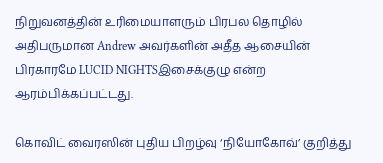நிறுவனத்தின் உரிமையாளரும் பிரபல தொழில் அதிபருமான Andrew அவர்களின் அதீத ஆசையின் பிரகாரமே LUCID NIGHTSஇசைக்குழு என்ற ஆரம்பிக்கப்பட்டது.

கொவிட் வைரஸின் புதிய பிறழ்வு ‘நியோகோவ்’ குறித்து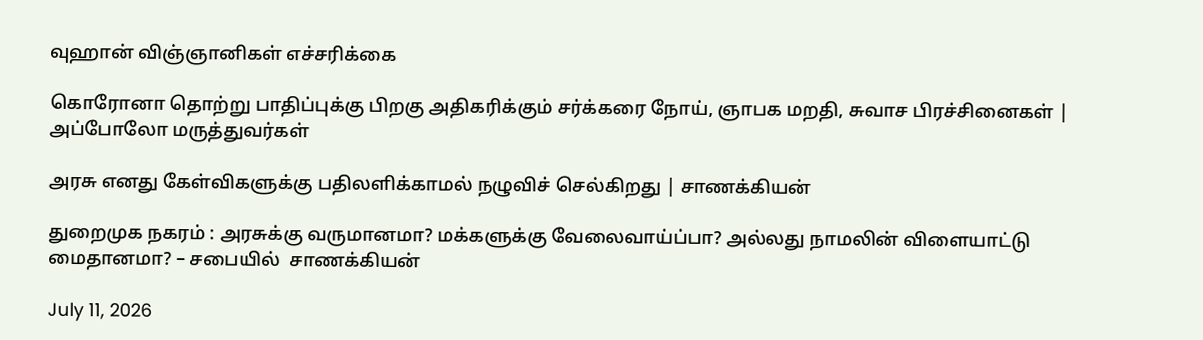வுஹான் விஞ்ஞானிகள் எச்சரிக்கை

கொரோனா தொற்று பாதிப்புக்கு பிறகு அதிகரிக்கும் சர்க்கரை நோய், ஞாபக மறதி, சுவாச பிரச்சினைகள் | அப்போலோ மருத்துவர்கள்

அரசு எனது கேள்விகளுக்கு பதிலளிக்காமல் நழுவிச் செல்கிறது | சாணக்கியன்

துறைமுக நகரம் : அரசுக்கு வருமானமா? மக்களுக்கு வேலைவாய்ப்பா? அல்லது நாமலின் விளையாட்டு மைதானமா? – சபையில்  சாணக்கியன்

July 11, 2026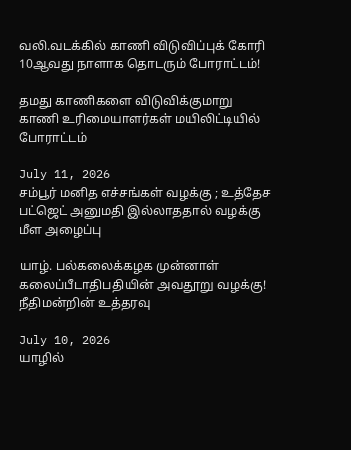வலி.வடக்கில் காணி விடுவிப்புக் கோரி 10ஆவது நாளாக தொடரும் போராட்டம்!

தமது காணிகளை விடுவிக்குமாறு காணி உரிமையாளர்கள் மயிலிட்டியில் போராட்டம்

July 11, 2026
சம்பூர் மனித எச்சங்கள் வழக்கு ; உத்தேச பட்ஜெட் அனுமதி இல்லாததால் வழக்கு மீள அழைப்பு

யாழ். பல்கலைக்கழக முன்னாள் கலைப்பீடாதிபதியின் அவதூறு வழக்கு! நீதிமன்றின் உத்தரவு

July 10, 2026
யாழில்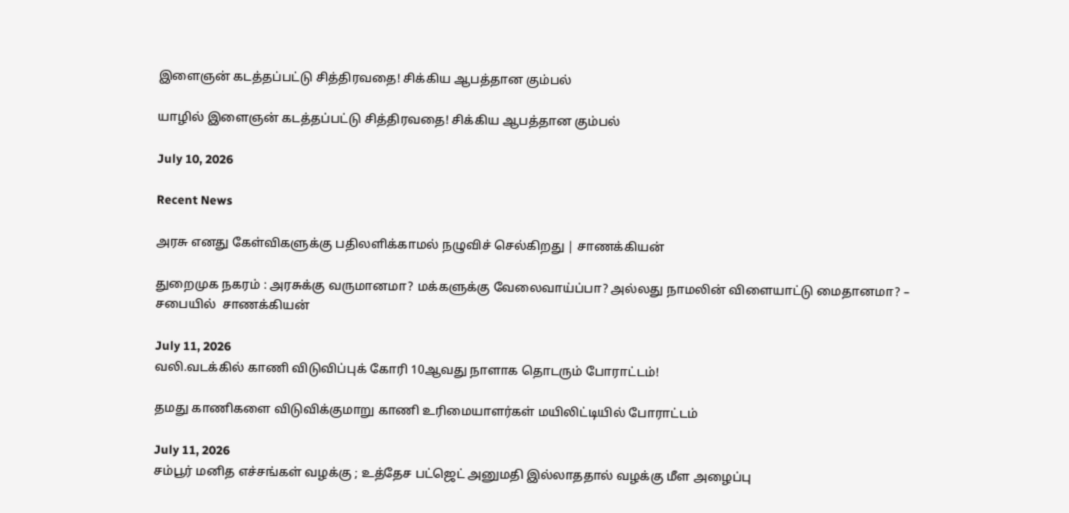இளைஞன் கடத்தப்பட்டு சித்திரவதை! சிக்கிய ஆபத்தான கும்பல்

யாழில் இளைஞன் கடத்தப்பட்டு சித்திரவதை! சிக்கிய ஆபத்தான கும்பல்

July 10, 2026

Recent News

அரசு எனது கேள்விகளுக்கு பதிலளிக்காமல் நழுவிச் செல்கிறது | சாணக்கியன்

துறைமுக நகரம் : அரசுக்கு வருமானமா? மக்களுக்கு வேலைவாய்ப்பா? அல்லது நாமலின் விளையாட்டு மைதானமா? – சபையில்  சாணக்கியன்

July 11, 2026
வலி.வடக்கில் காணி விடுவிப்புக் கோரி 10ஆவது நாளாக தொடரும் போராட்டம்!

தமது காணிகளை விடுவிக்குமாறு காணி உரிமையாளர்கள் மயிலிட்டியில் போராட்டம்

July 11, 2026
சம்பூர் மனித எச்சங்கள் வழக்கு ; உத்தேச பட்ஜெட் அனுமதி இல்லாததால் வழக்கு மீள அழைப்பு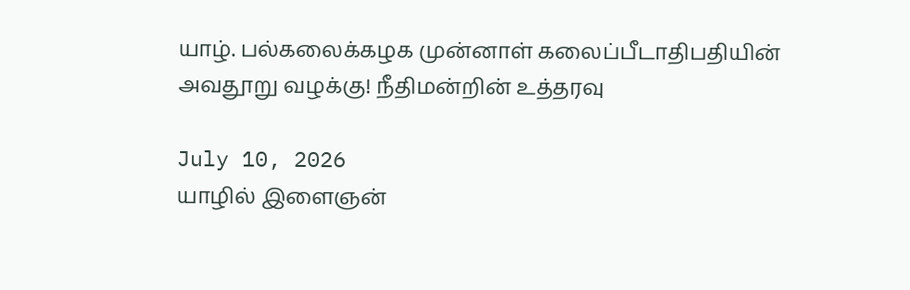யாழ். பல்கலைக்கழக முன்னாள் கலைப்பீடாதிபதியின் அவதூறு வழக்கு! நீதிமன்றின் உத்தரவு

July 10, 2026
யாழில் இளைஞன்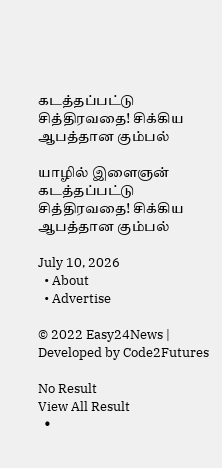கடத்தப்பட்டு சித்திரவதை! சிக்கிய ஆபத்தான கும்பல்

யாழில் இளைஞன் கடத்தப்பட்டு சித்திரவதை! சிக்கிய ஆபத்தான கும்பல்

July 10, 2026
  • About
  • Advertise

© 2022 Easy24News | Developed by Code2Futures

No Result
View All Result
  •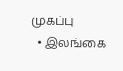முகப்பு
  • இலங்கை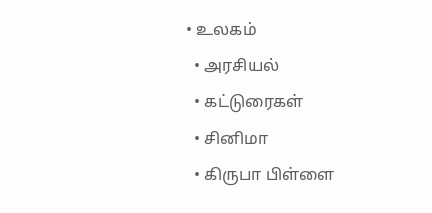• உலகம்
  • அரசியல்
  • கட்டுரைகள்
  • சினிமா
  • கிருபா பிள்ளை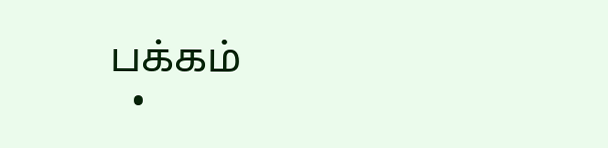பக்கம்
  •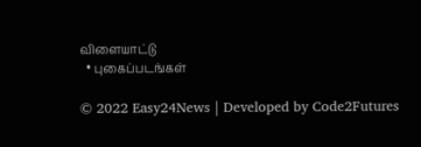விளையாட்டு
  • புகைப்படங்கள்

© 2022 Easy24News | Developed by Code2Futures